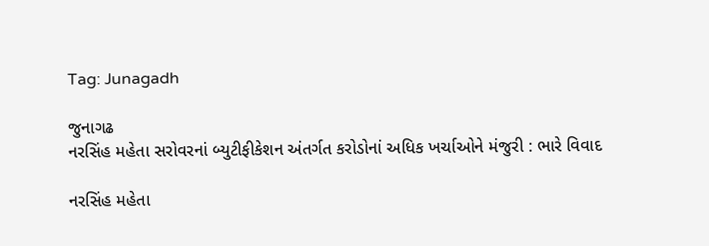Tag: Junagadh

જુનાગઢ
નરસિંહ મહેતા સરોવરનાં બ્યુટીફીકેશન અંતર્ગત કરોડોનાં અધિક ખર્ચાઓને મંજુરી : ભારે વિવાદ

નરસિંહ મહેતા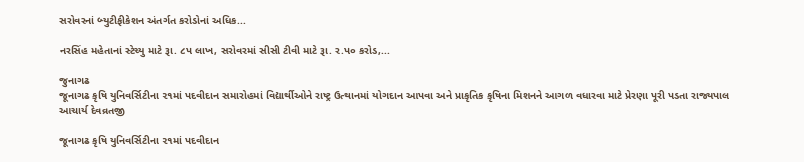સરોવરનાં બ્યુટીફીકેશન અંતર્ગત કરોડોનાં અધિક...

નરસિંહ મહેતાનાં સ્ટેચ્યુ માટે રૂા. ૮પ લાખ, સરોવરમાં સીસી ટીવી માટે રૂા. ર.પ૦ કરોડ,...

જુનાગઢ
જૂનાગઢ કૃષિ યુનિવર્સિટીના ૨૧માં પદવીદાન સમારોહમાં વિદ્યાર્થીઓને રાષ્ટ્ર ઉત્થાનમાં યોગદાન આપવા અને પ્રાકૃતિક કૃષિના મિશનને આગળ વધારવા માટે પ્રેરણા પૂરી પડતા રાજ્યપાલ આચાર્ય દેવવ્રતજી

જૂનાગઢ કૃષિ યુનિવર્સિટીના ૨૧માં પદવીદાન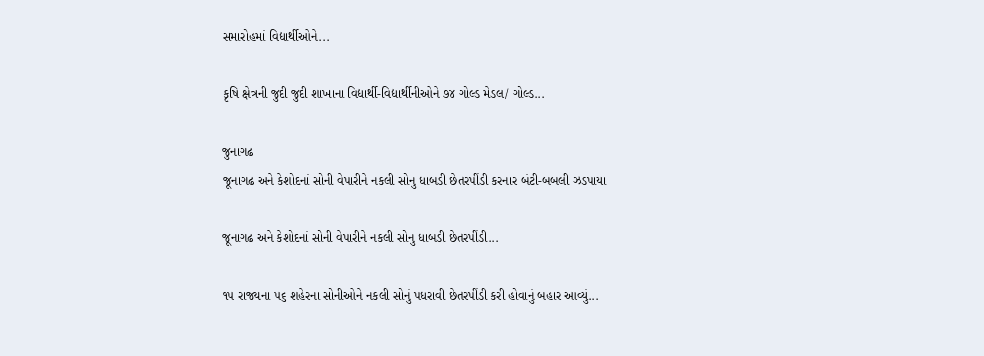સમારોહમાં વિદ્યાર્થીઓને...

કૃષિ ક્ષેત્રની જુદી જુદી શાખાના વિદ્યાર્થી-વિદ્યાર્થીનીઓને ૭૪ ગોલ્ડ મેડલ/ ગોલ્ડ...

જુનાગઢ
જૂનાગઢ અને કેશોદનાં સોની વેપારીને નકલી સોનુ ધાબડી છેતરપીંડી કરનાર બંટી-બબલી ઝડપાયા

જૂનાગઢ અને કેશોદનાં સોની વેપારીને નકલી સોનુ ધાબડી છેતરપીંડી...

૧૫ રાજ્યના ૫૬ શહેરના સોનીઓને નકલી સોનું પધરાવી છેતરપીંડી કરી હોવાનું બહાર આવ્યું...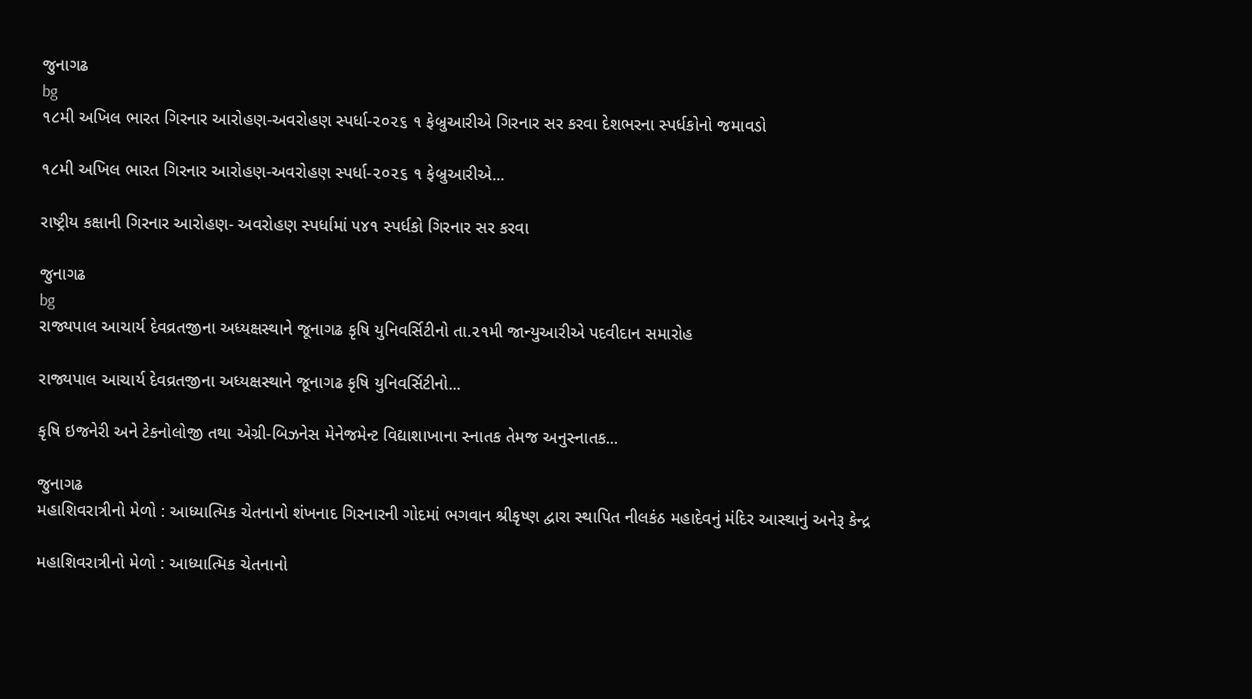જુનાગઢ
bg
૧૮મી અખિલ ભારત ગિરનાર આરોહણ-અવરોહણ સ્પર્ધા-૨૦૨૬ ૧ ફેબ્રુઆરીએ ગિરનાર સર કરવા દેશભરના સ્પર્ધકોનો જમાવડો

૧૮મી અખિલ ભારત ગિરનાર આરોહણ-અવરોહણ સ્પર્ધા-૨૦૨૬ ૧ ફેબ્રુઆરીએ...

રાષ્ટ્રીય કક્ષાની ગિરનાર આરોહણ- અવરોહણ સ્પર્ધામાં ૫૪૧ સ્પર્ધકો ગિરનાર સર કરવા

જુનાગઢ
bg
રાજ્યપાલ આચાર્ય દેવવ્રતજીના અધ્યક્ષસ્થાને જૂનાગઢ કૃષિ યુનિવર્સિટીનો તા.૨૧મી જાન્યુઆરીએ પદવીદાન સમારોહ

રાજ્યપાલ આચાર્ય દેવવ્રતજીના અધ્યક્ષસ્થાને જૂનાગઢ કૃષિ યુનિવર્સિટીનો...

કૃષિ ઇજનેરી અને ટેકનોલોજી તથા એગ્રી-બિઝનેસ મેનેજમેન્ટ વિદ્યાશાખાના સ્નાતક તેમજ અનુસ્નાતક...

જુનાગઢ
મહાશિવરાત્રીનો મેળો : આધ્યાત્મિક ચેતનાનો શંખનાદ ગિરનારની ગોદમાં ભગવાન શ્રીકૃષ્ણ દ્વારા સ્થાપિત નીલકંઠ મહાદેવનું મંદિર આસ્થાનું અનેરૂ કેન્દ્ર

મહાશિવરાત્રીનો મેળો : આધ્યાત્મિક ચેતનાનો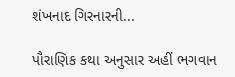શંખનાદ ગિરનારની...

પૌરાણિક કથા અનુસાર અહીં ભગવાન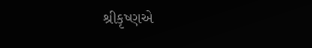શ્રીકૃષ્ણએ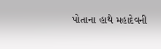પોતાના હાથે મહાદેવની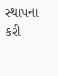સ્થાપના કરી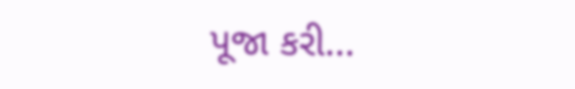પૂજા કરી...